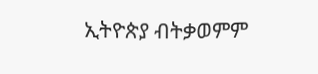ኢትዮጵያ ብትቃወምም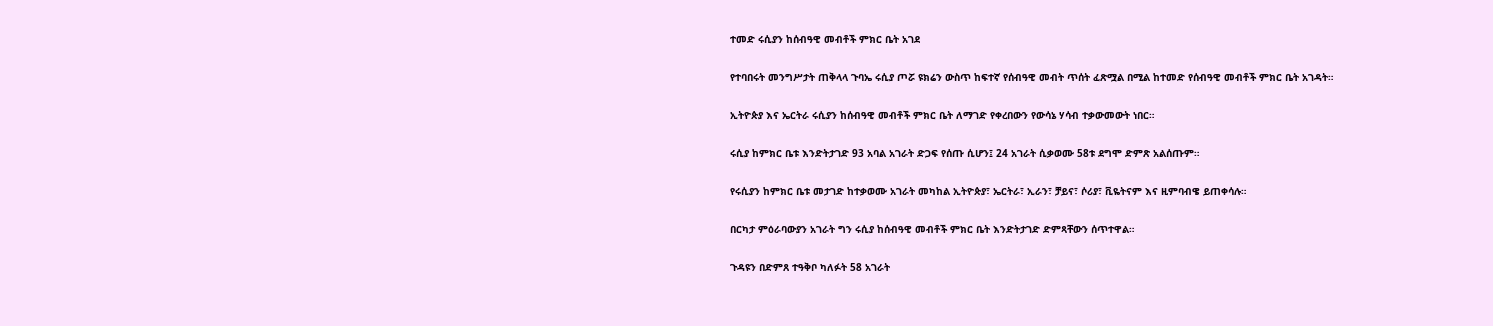ተመድ ሩሲያን ከሰብዓዊ መብቶች ምክር ቤት አገደ

የተባበሩት መንግሥታት ጠቅላላ ጉባኤ ሩሲያ ጦሯ ዩክሬን ውስጥ ከፍተኛ የሰብዓዊ መብት ጥሰት ፈጽሟል በሚል ከተመድ የሰብዓዊ መብቶች ምክር ቤት አገዳት።

ኢትዮጵያ እና ኤርትራ ሩሲያን ከሰብዓዊ መብቶች ምክር ቤት ለማገድ የቀረበውን የውሳኔ ሃሳብ ተቃውመውት ነበር።

ሩሲያ ከምክር ቤቱ እንድትታገድ 93 አባል አገራት ድጋፍ የሰጡ ሲሆን፤ 24 አገራት ሲቃወሙ 58ቱ ደግሞ ድምጽ አልሰጡም።

የሩሲያን ከምክር ቤቱ መታገድ ከተቃወሙ አገራት መካከል ኢትዮጵያ፣ ኤርትራ፣ ኢራን፣ ቻይና፣ ሶሪያ፣ ቪዬትናም እና ዚምባብዌ ይጠቀሳሉ።

በርካታ ምዕራባውያን አገራት ግን ሩሲያ ከሰብዓዊ መብቶች ምክር ቤት እንድትታገድ ድምጻቸውን ሰጥተዋል።

ጉዳዩን በድምጸ ተዓቅቦ ካለፉት 58 አገራት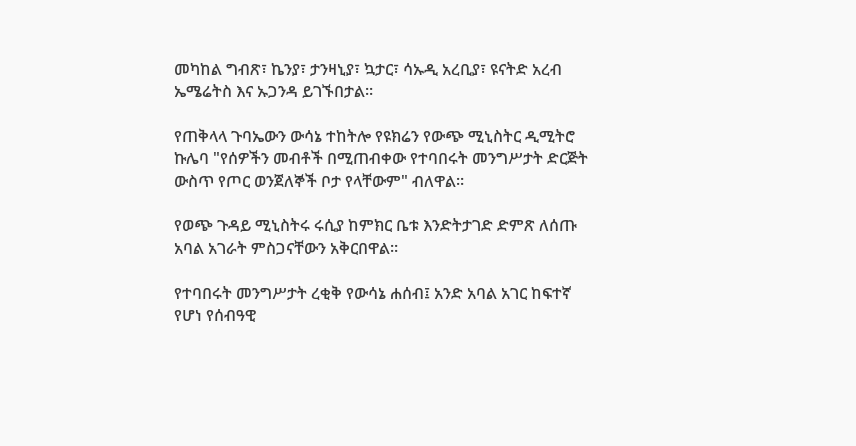መካከል ግብጽ፣ ኬንያ፣ ታንዛኒያ፣ ኳታር፣ ሳኡዲ አረቢያ፣ ዩናትድ አረብ ኤሜሬትስ እና ኡጋንዳ ይገኙበታል።

የጠቅላላ ጉባኤውን ውሳኔ ተከትሎ የዩክሬን የውጭ ሚኒስትር ዲሚትሮ ኩሌባ "የሰዎችን መብቶች በሚጠብቀው የተባበሩት መንግሥታት ድርጅት ውስጥ የጦር ወንጀለኞች ቦታ የላቸውም" ብለዋል።

የወጭ ጉዳይ ሚኒስትሩ ሩሲያ ከምክር ቤቱ እንድትታገድ ድምጽ ለሰጡ አባል አገራት ምስጋናቸውን አቅርበዋል።

የተባበሩት መንግሥታት ረቂቅ የውሳኔ ሐሰብ፤ አንድ አባል አገር ከፍተኛ የሆነ የሰብዓዊ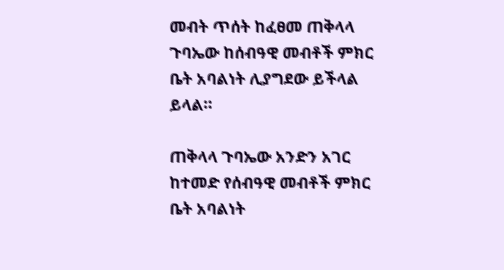መብት ጥሰት ከፈፀመ ጠቅላላ ጉባኤው ከሰብዓዊ መብቶች ምክር ቤት አባልነት ሊያግደው ይችላል ይላል።

ጠቅላላ ጉባኤው አንድን አገር ከተመድ የሰብዓዊ መብቶች ምክር ቤት አባልነት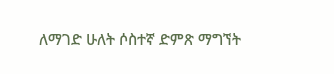ለማገድ ሁለት ሶስተኛ ድምጽ ማግኘት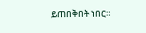ይጠበቅበት ነበር።